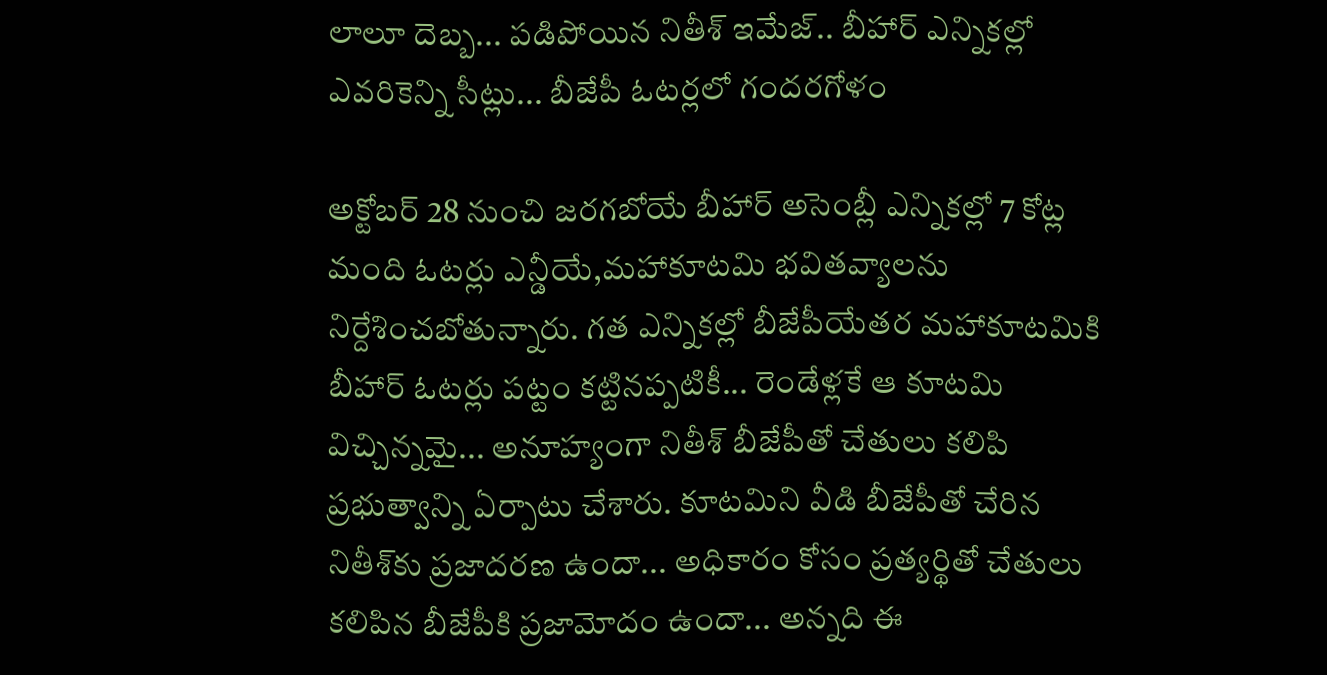లాలూ దెబ్బ... పడిపోయిన నితీశ్ ఇమేజ్.. బీహార్ ఎన్నికల్లో ఎవరికెన్ని సీట్లు... బీజేపీ ఓటర్లలో గందరగోళం

అక్టోబర్ 28 నుంచి జరగబోయే బీహార్ అసెంబ్లీ ఎన్నికల్లో 7 కోట్ల మంది ఓటర్లు ఎన్డీయే,మహాకూటమి భవితవ్యాలను నిర్దేశించబోతున్నారు. గత ఎన్నికల్లో బీజేపీయేతర మహాకూటమికి బీహార్ ఓటర్లు పట్టం కట్టినప్పటికీ... రెండేళ్లకే ఆ కూటమి విచ్చిన్నమై... అనూహ్యంగా నితీశ్ బీజేపీతో చేతులు కలిపి ప్రభుత్వాన్ని ఏర్పాటు చేశారు. కూటమిని వీడి బీజేపీతో చేరిన నితీశ్‌కు ప్రజాదరణ ఉందా... అధికారం కోసం ప్రత్యర్థితో చేతులు కలిపిన బీజేపీకి ప్రజామోదం ఉందా... అన్నది ఈ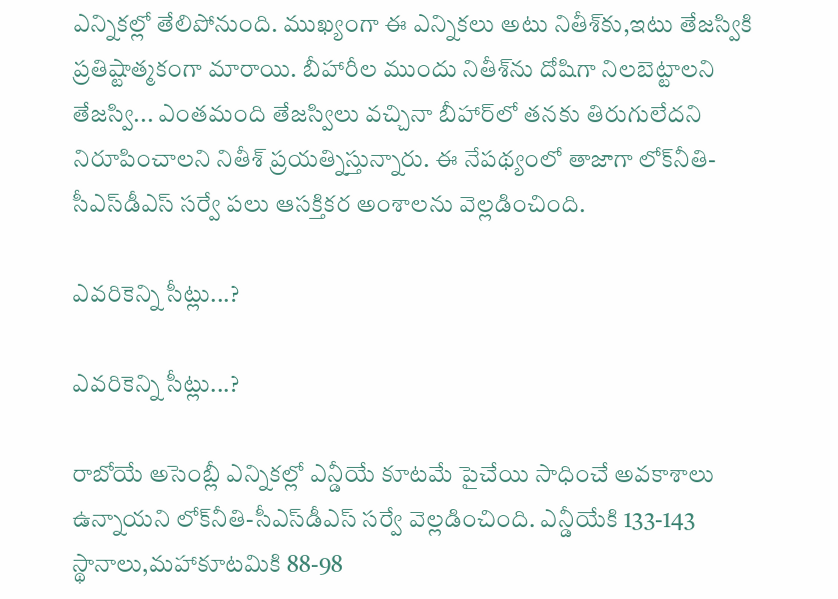ఎన్నికల్లో తేలిపోనుంది. ముఖ్యంగా ఈ ఎన్నికలు అటు నితీశ్‌కు,ఇటు తేజస్వికి ప్రతిష్టాత్మకంగా మారాయి. బీహారీల ముందు నితీశ్‌ను దోషిగా నిలబెట్టాలని తేజస్వి... ఎంతమంది తేజస్విలు వచ్చినా బీహార్‌లో తనకు తిరుగులేదని నిరూపించాలని నితీశ్ ప్రయత్నిస్తున్నారు. ఈ నేపథ్యంలో తాజాగా లోక్‌నీతి-సీఎస్‌డీఎస్ సర్వే పలు ఆసక్తికర అంశాలను వెల్లడించింది.

ఎవరికెన్ని సీట్లు...?

ఎవరికెన్ని సీట్లు...?

రాబోయే అసెంబ్లీ ఎన్నికల్లో ఎన్డీయే కూటమే పైచేయి సాధించే అవకాశాలు ఉన్నాయని లోక్‌నీతి-సీఎస్‌డీఎస్ సర్వే వెల్లడించింది. ఎన్డీయేకి 133-143 స్థానాలు,మహాకూటమికి 88-98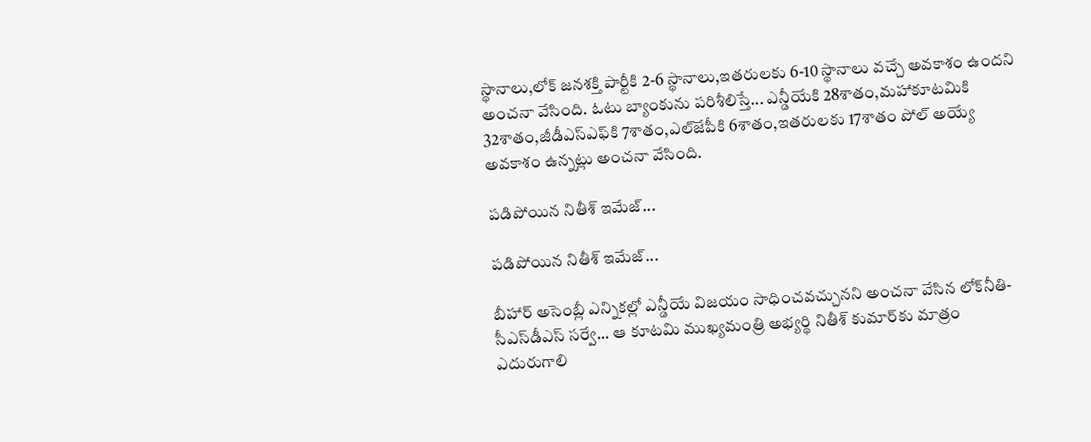స్థానాలు,లోక్‌ జనశక్తి పార్టీకి 2-6 స్థానాలు,ఇతరులకు 6-10 స్థానాలు వచ్చే అవకాశం ఉందని అంచనా వేసింది. ఓటు బ్యాంకును పరిశీలిస్తే... ఎన్డీయేకి 28శాతం,మహాకూటమికి 32శాతం,జీడీఎస్‌ఎఫ్‌కి 7శాతం,ఎల్‌జేపీకి 6శాతం,ఇతరులకు 17శాతం పోల్ అయ్యే అవకాశం ఉన్నట్లు అంచనా వేసింది.

పడిపోయిన నితీశ్ ఇమేజ్...

పడిపోయిన నితీశ్ ఇమేజ్...

బీహార్ అసెంబ్లీ ఎన్నికల్లో ఎన్డీయే విజయం సాధించవచ్చునని అంచనా వేసిన లోక్‌నీతి-సీఎస్‌డీఎస్ సర్వే... ఆ కూటమి ముఖ్యమంత్రి అభ్యర్థి నితీశ్ కుమార్‌కు మాత్రం ఎదురుగాలి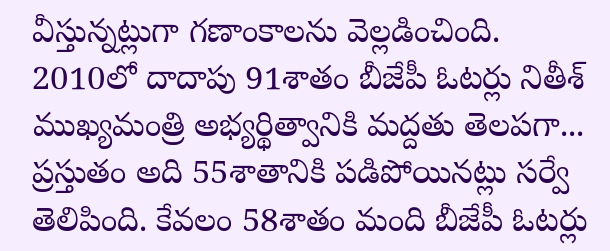వీస్తున్నట్లుగా గణాంకాలను వెల్లడించింది. 2010లో దాదాపు 91శాతం బీజేపీ ఓటర్లు నితీశ్ ముఖ్యమంత్రి అభ్యర్థిత్వానికి మద్దతు తెలపగా... ప్రస్తుతం అది 55శాతానికి పడిపోయినట్లు సర్వే తెలిపింది. కేవలం 58శాతం మంది బీజేపీ ఓటర్లు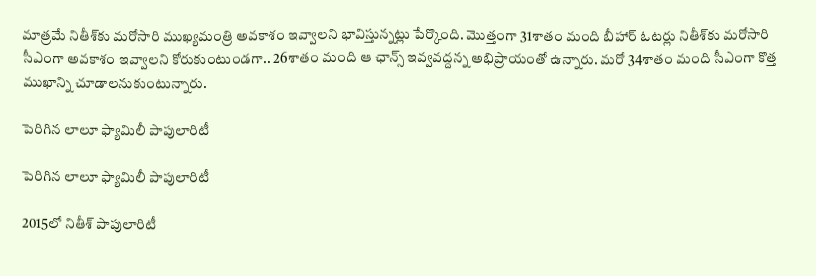మాత్రమే నితీశ్‌కు మరోసారి ముఖ్యమంత్రి అవకాశం ఇవ్వాలని భావిస్తున్నట్లు పేర్కొంది. మొత్తంగా 31శాతం మంది బీహార్ ఓటర్లు నితీశ్‌కు మరోసారి సీఎంగా అవకాశం ఇవ్వాలని కోరుకుంటుండగా.. 26శాతం మంది ఆ ఛాన్స్ ఇవ్వవద్దన్న అభిప్రాయంతో ఉన్నారు. మరో 34శాతం మంది సీఎంగా కొత్త ముఖాన్ని చూడాలనుకుంటున్నారు.

పెరిగిన లాలూ ఫ్యామిలీ పాపులారిటీ

పెరిగిన లాలూ ఫ్యామిలీ పాపులారిటీ

2015లో నితీశ్ పాపులారిటీ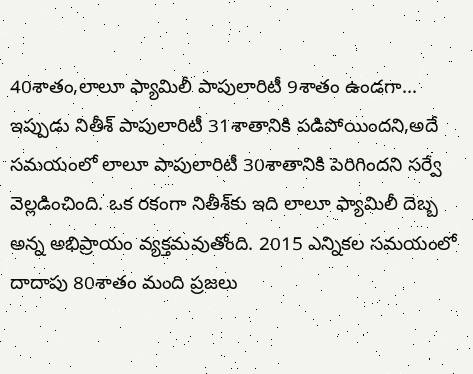40శాతం,లాలూ ఫ్యామిలీ పాపులారిటీ 9శాతం ఉండగా... ఇప్పుడు నితీశ్ పాపులారిటీ 31శాతానికి పడిపోయిందని,అదే సమయంలో లాలూ పాపులారిటీ 30శాతానికి పెరిగిందని సర్వే వెల్లడించింది. ఒక రకంగా నితీశ్‌కు ఇది లాలూ ఫ్యామిలీ దెబ్బ అన్న అభిప్రాయం వ్యక్తమవుతోంది. 2015 ఎన్నికల సమయంలో దాదాపు 80శాతం మంది ప్రజలు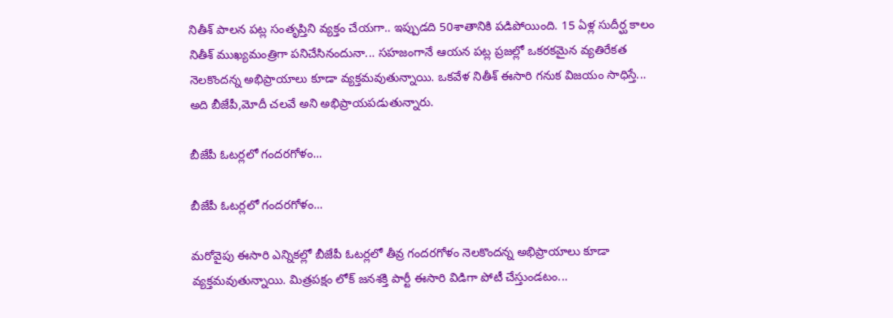నితీశ్ పాలన పట్ల సంతృప్తిని వ్యక్తం చేయగా.. ఇప్పుడది 50శాతానికి పడిపోయింది. 15 ఏళ్ల సుదీర్ఘ కాలం నితీశ్ ముఖ్యమంత్రిగా పనిచేసినందునా... సహజంగానే ఆయన పట్ల ప్రజల్లో ఒకరకమైన వ్యతిరేకత నెలకొందన్న అభిప్రాయాలు కూడా వ్యక్తమవుతున్నాయి. ఒకవేళ నితీశ్ ఈసారి గనుక విజయం సాధిస్తే... అది బీజేపీ,మోదీ చలవే అని అభిప్రాయపడుతున్నారు.

బీజేపీ ఓటర్లలో గందరగోళం...

బీజేపీ ఓటర్లలో గందరగోళం...

మరోవైపు ఈసారి ఎన్నికల్లో బీజేపీ ఓటర్లలో తీవ్ర గందరగోళం నెలకొందన్న అభిప్రాయాలు కూడా వ్యక్తమవుతున్నాయి. మిత్రపక్షం లోక్‌ జనశక్తి పార్టీ ఈసారి విడిగా పోటీ చేస్తుండటం...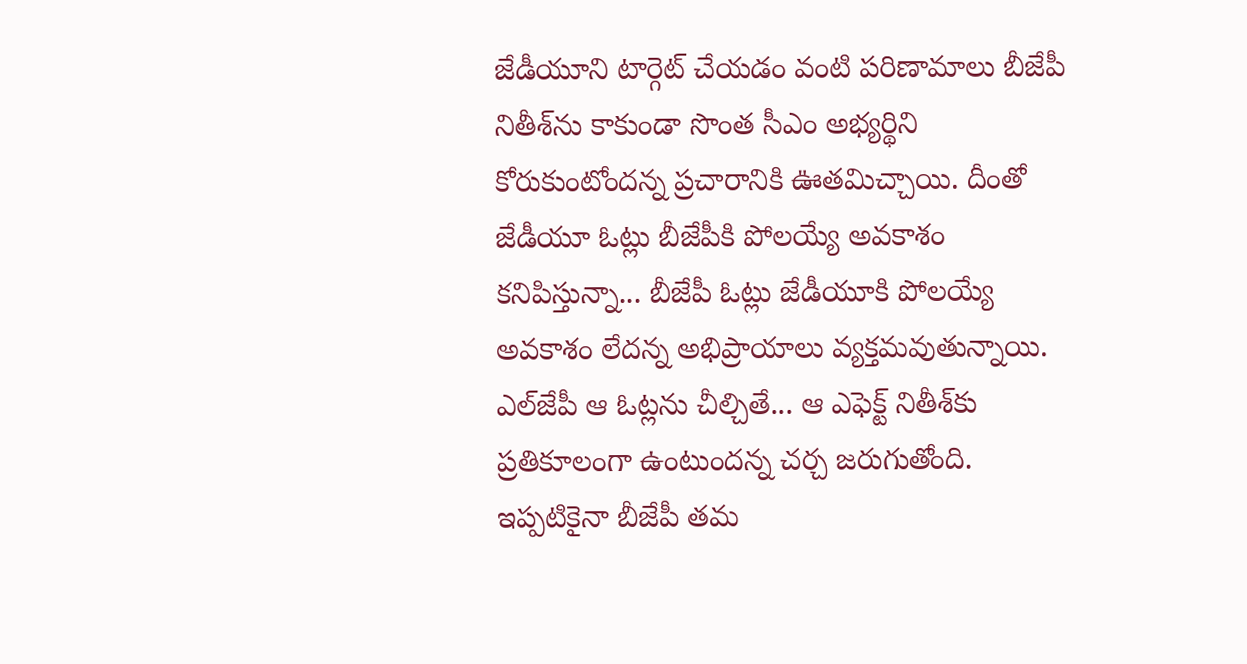జేడీయూని టార్గెట్ చేయడం వంటి పరిణామాలు బీజేపీ నితీశ్‌ను కాకుండా సొంత సీఎం అభ్యర్థిని కోరుకుంటోందన్న ప్రచారానికి ఊతమిచ్చాయి. దీంతో జేడీయూ ఓట్లు బీజేపీకి పోలయ్యే అవకాశం కనిపిస్తున్నా... బీజేపీ ఓట్లు జేడీయూకి పోలయ్యే అవకాశం లేదన్న అభిప్రాయాలు వ్యక్తమవుతున్నాయి. ఎల్‌జేపీ ఆ ఓట్లను చీల్చితే... ఆ ఎఫెక్ట్ నితీశ్‌కు ప్రతికూలంగా ఉంటుందన్న చర్చ జరుగుతోంది. ఇప్పటికైనా బీజేపీ తమ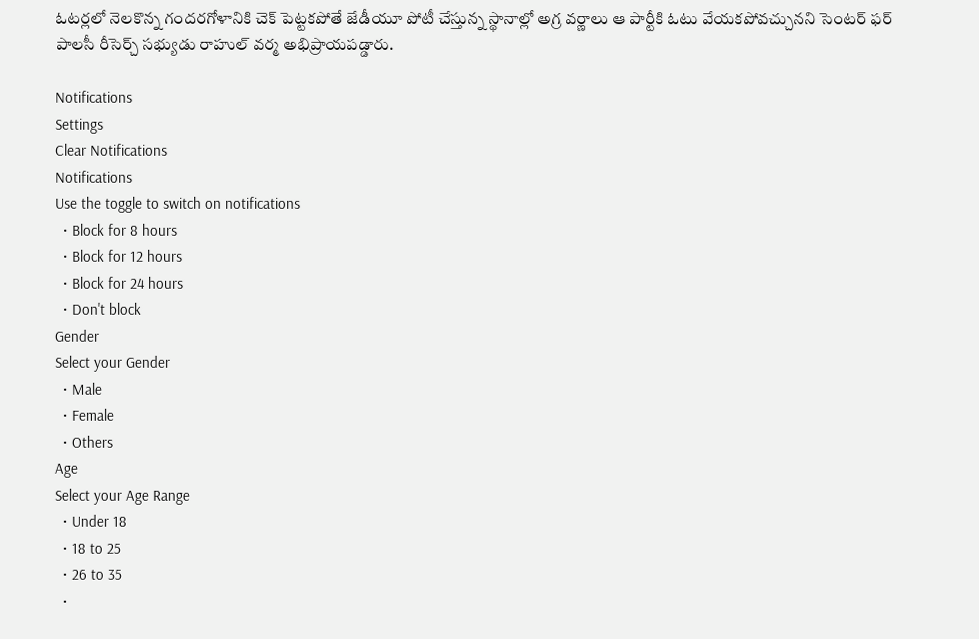ఓటర్లలో నెలకొన్న గందరగోళానికి చెక్ పెట్టకపోతే జేడీయూ పోటీ చేస్తున్న స్థానాల్లో అగ్ర వర్ణాలు ఆ పార్టీకి ఓటు వేయకపోవచ్చునని సెంటర్ ఫర్ పాలసీ రీసెర్చ్ సభ్యుడు రాహుల్ వర్మ అభిప్రాయపడ్డారు.

Notifications
Settings
Clear Notifications
Notifications
Use the toggle to switch on notifications
  • Block for 8 hours
  • Block for 12 hours
  • Block for 24 hours
  • Don't block
Gender
Select your Gender
  • Male
  • Female
  • Others
Age
Select your Age Range
  • Under 18
  • 18 to 25
  • 26 to 35
  •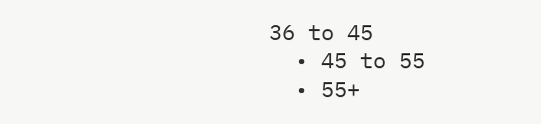36 to 45
  • 45 to 55
  • 55+